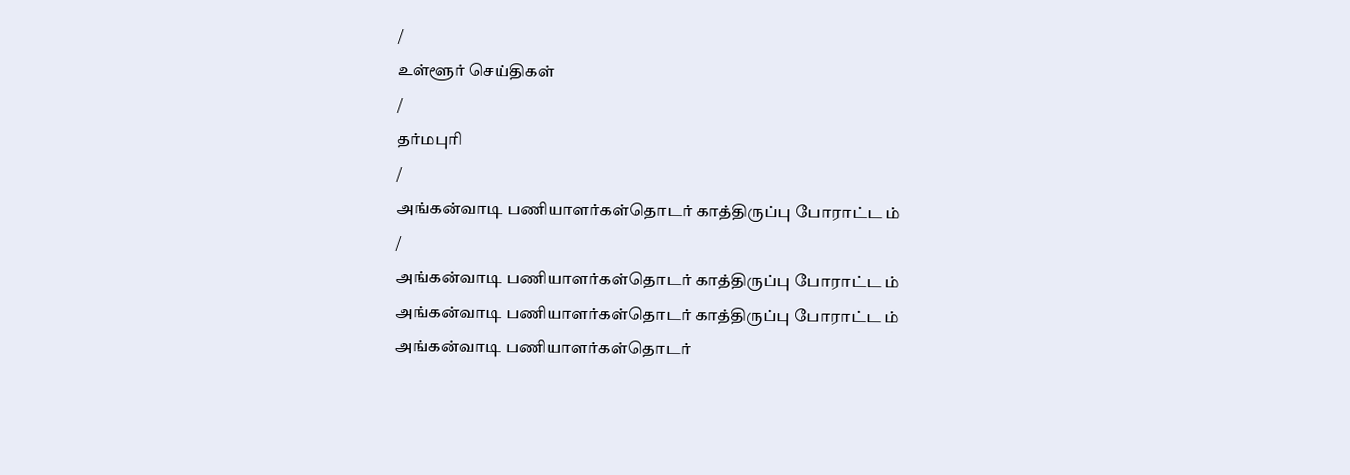/
உள்ளூர் செய்திகள்
/
தர்மபுரி
/
அங்கன்வாடி பணியாளர்கள்தொடர் காத்திருப்பு போராட்ட ம்
/
அங்கன்வாடி பணியாளர்கள்தொடர் காத்திருப்பு போராட்ட ம்
அங்கன்வாடி பணியாளர்கள்தொடர் காத்திருப்பு போராட்ட ம்
அங்கன்வாடி பணியாளர்கள்தொடர்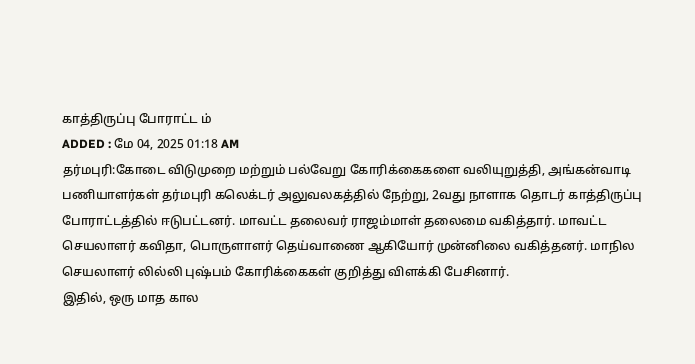காத்திருப்பு போராட்ட ம்
ADDED : மே 04, 2025 01:18 AM
தர்மபுரி:கோடை விடுமுறை மற்றும் பல்வேறு கோரிக்கைகளை வலியுறுத்தி, அங்கன்வாடி பணியாளர்கள் தர்மபுரி கலெக்டர் அலுவலகத்தில் நேற்று, 2வது நாளாக தொடர் காத்திருப்பு போராட்டத்தில் ஈடுபட்டனர். மாவட்ட தலைவர் ராஜம்மாள் தலைமை வகித்தார். மாவட்ட செயலாளர் கவிதா, பொருளாளர் தெய்வாணை ஆகியோர் முன்னிலை வகித்தனர். மாநில செயலாளர் லில்லி புஷ்பம் கோரிக்கைகள் குறித்து விளக்கி பேசினார்.
இதில், ஒரு மாத கால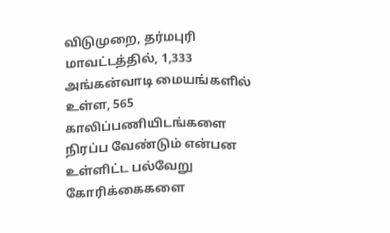விடுமுறை, தர்மபுரி மாவட்டத்தில், 1,333 அங்கன்வாடி மையங்களில் உள்ள, 565 காலிப்பணியிடங்களை நிரப்ப வேண்டும் என்பன உள்ளிட்ட பல்வேறு கோரிக்கைகளை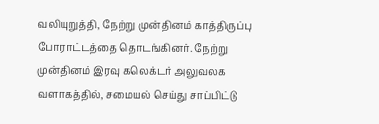வலியுறுத்தி, நேற்று முன்தினம் காத்திருப்பு போராட்டத்தை தொடங்கினர். நேற்று முன்தினம் இரவு கலெக்டர் அலுவலக வளாகத்தில், சமையல் செய்து சாப்பிட்டு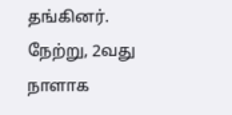தங்கினர். நேற்று, 2வது நாளாக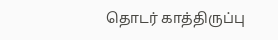தொடர் காத்திருப்பு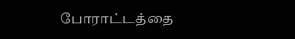போராட்டத்தை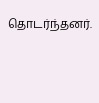தொடர்ந்தனர்.